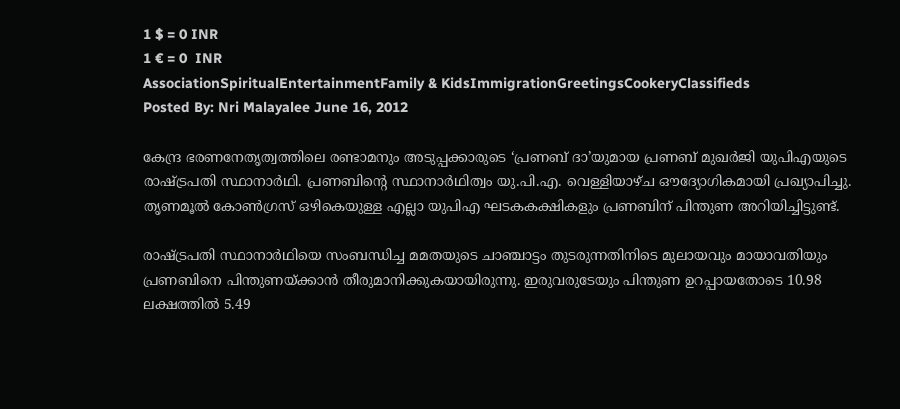1 $ = 0 INR
1 € = 0  INR
AssociationSpiritualEntertainmentFamily & KidsImmigrationGreetingsCookeryClassifieds
Posted By: Nri Malayalee June 16, 2012

കേന്ദ്ര ഭരണനേതൃത്വത്തിലെ രണ്ടാമനും അടുപ്പക്കാരുടെ ‘പ്രണബ് ദാ’യുമായ പ്രണബ് മുഖര്‍ജി യുപിഎയുടെ രാഷ്ട്രപതി സ്ഥാനാര്‍ഥി. പ്രണബിന്റെ സ്ഥാനാര്‍ഥിത്വം യു.പി.എ. വെള്ളിയാഴ്ച ഔദ്യോഗികമായി പ്രഖ്യാപിച്ചു. തൃണമൂല്‍ കോണ്‍ഗ്രസ് ഒഴികെയുള്ള എല്ലാ യുപിഎ ഘടകകക്ഷികളും പ്രണബിന് പിന്തുണ അറിയിച്ചിട്ടുണ്ട്.

രാഷ്ട്രപതി സ്ഥാനാര്‍ഥിയെ സംബന്ധിച്ച മമതയുടെ ചാഞ്ചാട്ടം തുടരുന്നതിനിടെ മുലായവും മായാവതിയും പ്രണബിനെ പിന്തുണയ്ക്കാന്‍ തീരുമാനിക്കുകയായിരുന്നു. ഇരുവരുടേയും പിന്തുണ ഉറപ്പായതോടെ 10.98 ലക്ഷത്തില്‍ 5.49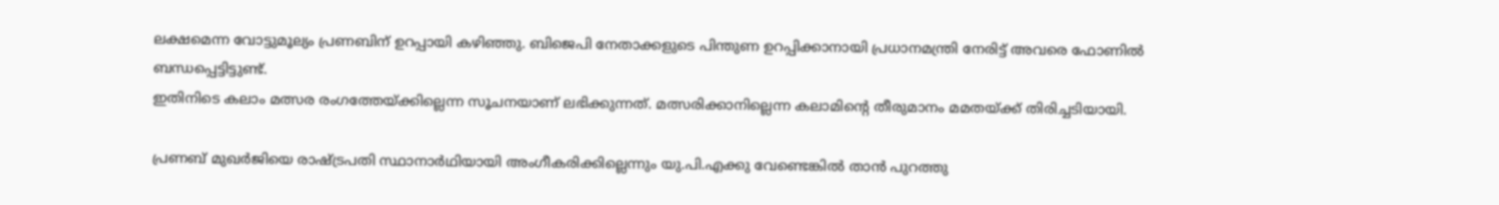ലക്ഷമെന്ന വോട്ടുമൂല്യം പ്രണബിന് ഉറപ്പായി കഴിഞ്ഞു. ബിജെപി നേതാക്കളുടെ പിന്തുണ ഉറപ്പിക്കാനായി പ്രധാനമന്ത്രി നേരിട്ട് അവരെ ഫോണില്‍ ബന്ധപ്പെട്ടിട്ടുണ്ട്.
ഇതിനിടെ കലാം മത്സര രംഗത്തേയ്ക്കില്ലെന്ന സൂചനയാണ് ലഭിക്കുന്നത്. മത്സരിക്കാനില്ലെന്ന കലാമിന്റെ തീരുമാനം മമതയ്ക്ക് തിരിച്ചടിയായി.

പ്രണബ് മുഖര്‍ജിയെ രാഷ്ട്രപതി സ്ഥാനാര്‍ഥിയായി അംഗീകരിക്കില്ലെന്നും യു.പി.എക്കു വേണ്ടെങ്കില്‍ താന്‍ പുറത്തു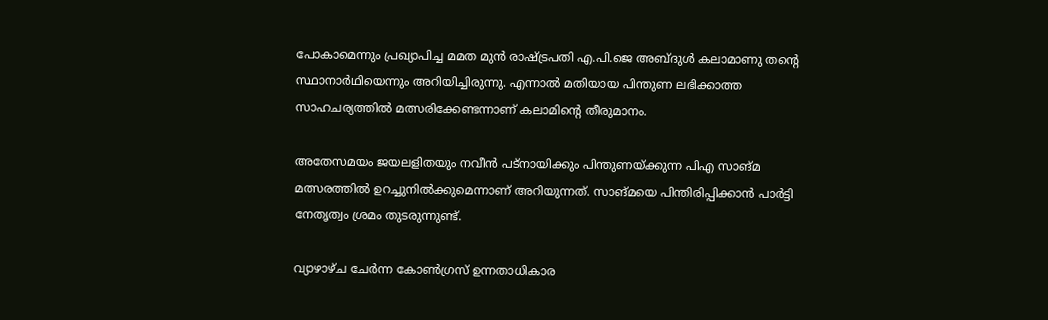പോകാമെന്നും പ്രഖ്യാപിച്ച മമത മുന്‍ രാഷ്ട്രപതി എ.പി.ജെ അബ്ദുള്‍ കലാമാണു തന്റെ സ്ഥാനാര്‍ഥിയെന്നും അറിയിച്ചിരുന്നു. എന്നാല്‍ മതിയായ പിന്തുണ ലഭിക്കാത്ത സാഹചര്യത്തില്‍ മത്സരിക്കേണ്ടന്നാണ് കലാമിന്റെ തീരുമാനം.

അതേസമയം ജയലളിതയും നവീന്‍ പട്‌നായിക്കും പിന്തുണയ്ക്കുന്ന പിഎ സാങ്മ മത്സരത്തില്‍ ഉറച്ചുനില്‍ക്കുമെന്നാണ് അറിയുന്നത്. സാങ്മയെ പിന്തിരിപ്പിക്കാന്‍ പാര്‍ട്ടി നേതൃത്വം ശ്രമം തുടരുന്നുണ്ട്.

വ്യാഴാഴ്ച ചേര്‍ന്ന കോണ്‍ഗ്രസ് ഉന്നതാധികാര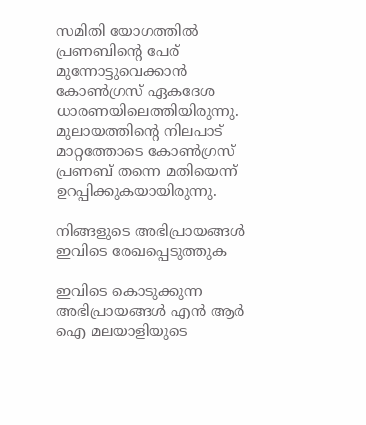സമിതി യോഗത്തില്‍ പ്രണബിന്റെ പേര് മുന്നോട്ടുവെക്കാന്‍ കോണ്‍ഗ്രസ് ഏകദേശ ധാരണയിലെത്തിയിരുന്നു. മുലായത്തിന്റെ നിലപാട് മാറ്റത്തോടെ കോണ്‍ഗ്രസ് പ്രണബ് തന്നെ മതിയെന്ന് ഉറപ്പിക്കുകയായിരുന്നു.

നിങ്ങളുടെ അഭിപ്രായങ്ങള്‍ ഇവിടെ രേഖപ്പെടുത്തുക

ഇവിടെ കൊടുക്കുന്ന അഭിപ്രായങ്ങള്‍ എന്‍ ആര്‍ ഐ മലയാളിയുടെ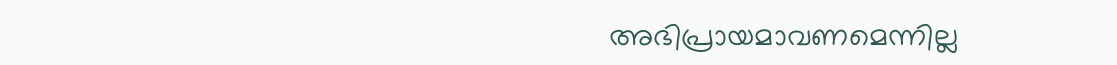അഭിപ്രായമാവണമെന്നില്ല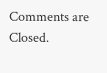Comments are Closed.